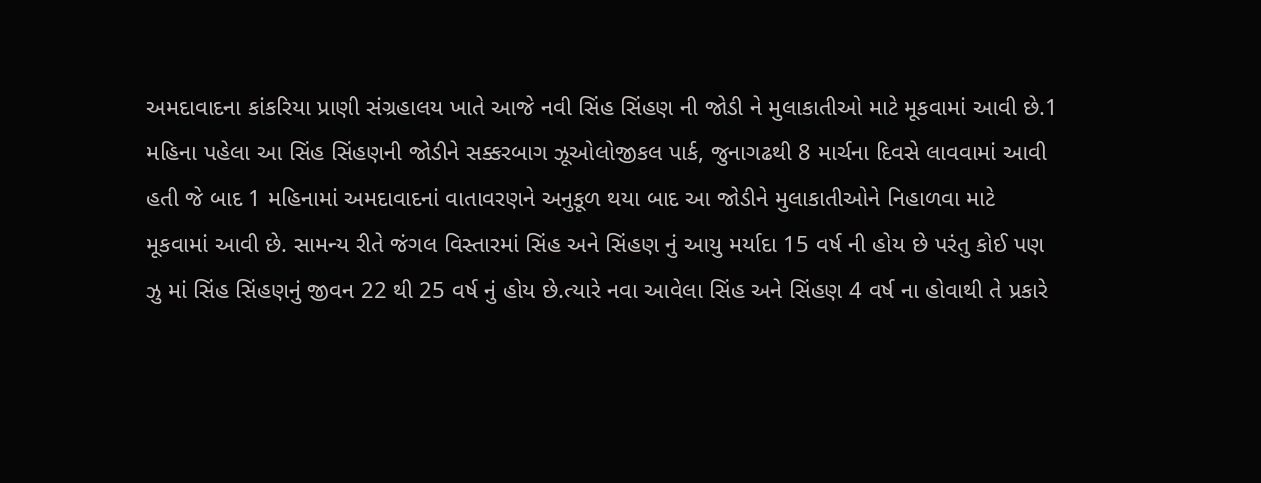અમદાવાદના કાંકરિયા પ્રાણી સંગ્રહાલય ખાતે આજે નવી સિંહ સિંહણ ની જોડી ને મુલાકાતીઓ માટે મૂકવામાં આવી છે.1 મહિના પહેલા આ સિંહ સિંહણની જોડીને સક્કરબાગ ઝૂઓલોજીકલ પાર્ક, જુનાગઢથી 8 માર્ચના દિવસે લાવવામાં આવી હતી જે બાદ 1 મહિનામાં અમદાવાદનાં વાતાવરણને અનુકૂળ થયા બાદ આ જોડીને મુલાકાતીઓને નિહાળવા માટે મૂકવામાં આવી છે. સામન્ય રીતે જંગલ વિસ્તારમાં સિંહ અને સિંહણ નું આયુ મર્યાદા 15 વર્ષ ની હોય છે પરંતુ કોઈ પણ ઝુ માં સિંહ સિંહણનું જીવન 22 થી 25 વર્ષ નું હોય છે.ત્યારે નવા આવેલા સિંહ અને સિંહણ 4 વર્ષ ના હોવાથી તે પ્રકારે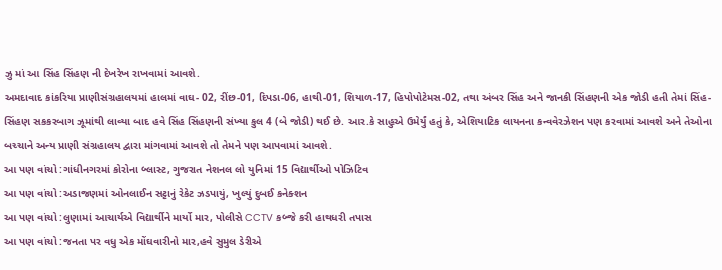ઝુ માં આ સિંહ સિંહણ ની દેખરેખ રાખવામાં આવશે.
અમદાવાદ કાંકરિયા પ્રાણીસંગ્રહાલયમાં હાલમાં વાઘ- 02, રીંછ-01, દિપડા-06, હાથી-01, શિયાળ-17, હિપોપોટેમસ-02, તથા અંબર સિંહ અને જાનકી સિંહણની એક જોડી હતી તેમાં સિંહ-સિંહણ સકકરબાગ ઝૂમાંથી લાવ્યા બાદ હવે સિંહ સિંહણની સંખ્યા કુલ 4 (બે જોડી) થઈ છે. આર.કે સાહુએ ઉમેર્યું હતું કે, એશિયાટિક લાયનના કન્વવેરઝેશન પણ કરવામાં આવશે અને તેઓના બચ્ચાને અન્ય પ્રાણી સંગ્રહાલય દ્વારા માંગવામાં આવશે તો તેમને પણ આપવામાં આવશે.
આ પણ વાંચો :ગાંધીનગરમાં કોરોના બ્લાસ્ટ, ગુજરાત નેશનલ લો યુનિમાં 15 વિદ્યાર્થીઓ પોઝિટિવ
આ પણ વાંચો :અડાજણમાં ઓનલાઈન સટ્ટાનું રેકેટ ઝડપાયું, ખુલ્યું દુબઈ કનેક્શન
આ પણ વાંચો :લુણામાં આચાર્યએ વિદ્યાર્થીને માર્યો માર, પોલીસે CCTV કબ્જે કરી હાથધરી તપાસ
આ પણ વાંચો :જનતા પર વધુ એક મોંઘવારીનો માર,હવે સુમુલ ડેરીએ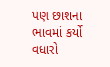પણ છાશના ભાવમાં કર્યો વધારો